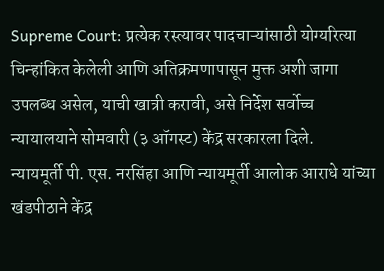Supreme Court: प्रत्येक रस्त्यावर पादचाऱ्यांसाठी योग्यरित्या चिन्हांकित केलेली आणि अतिक्रमणापासून मुक्त अशी जागा उपलब्ध असेल, याची खात्री करावी, असे निर्देश सर्वोच्च न्यायालयाने सोमवारी (३ ऑगस्ट) केंद्र सरकारला दिले.
न्यायमूर्ती पी. एस. नरसिंहा आणि न्यायमूर्ती आलोक आराधे यांच्या खंडपीठाने केंद्र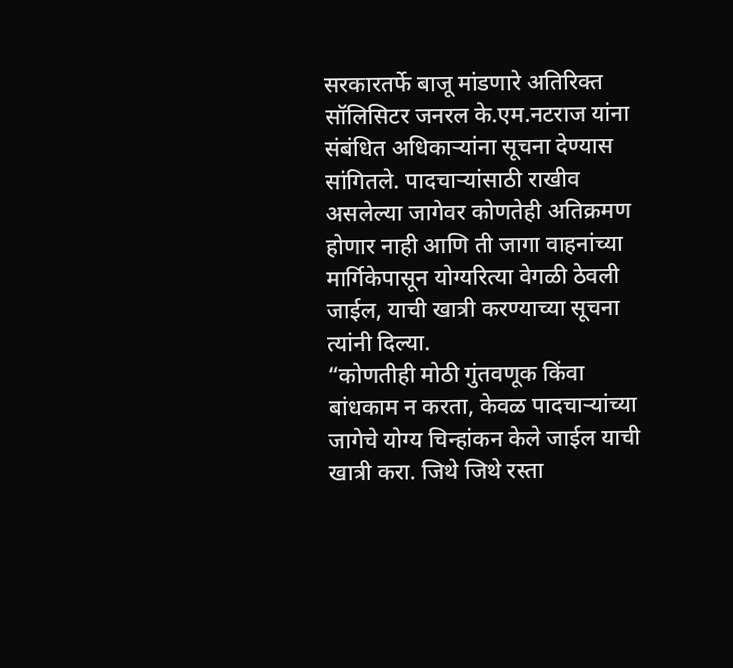सरकारतर्फे बाजू मांडणारे अतिरिक्त सॉलिसिटर जनरल के.एम.नटराज यांना संबंधित अधिकाऱ्यांना सूचना देण्यास सांगितले. पादचाऱ्यांसाठी राखीव असलेल्या जागेवर कोणतेही अतिक्रमण होणार नाही आणि ती जागा वाहनांच्या मार्गिकेपासून योग्यरित्या वेगळी ठेवली जाईल, याची खात्री करण्याच्या सूचना त्यांनी दिल्या.
“कोणतीही मोठी गुंतवणूक किंवा बांधकाम न करता, केवळ पादचाऱ्यांच्या जागेचे योग्य चिन्हांकन केले जाईल याची खात्री करा. जिथे जिथे रस्ता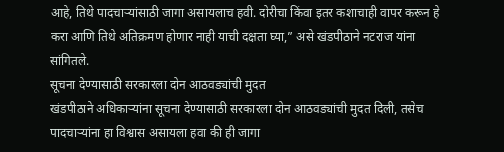आहे, तिथे पादचाऱ्यांसाठी जागा असायलाच हवी. दोरीचा किंवा इतर कशाचाही वापर करून हे करा आणि तिथे अतिक्रमण होणार नाही याची दक्षता घ्या,” असे खंडपीठाने नटराज यांना सांगितले.
सूचना देण्यासाठी सरकारला दोन आठवड्यांची मुदत
खंडपीठाने अधिकाऱ्यांना सूचना देण्यासाठी सरकारला दोन आठवड्यांची मुदत दिली, तसेच पादचाऱ्यांना हा विश्वास असायला हवा की ही जागा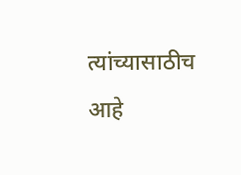त्यांच्यासाठीच आहे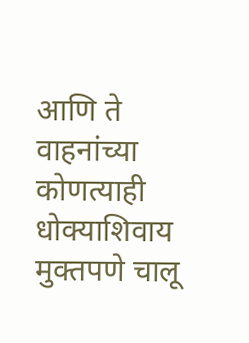आणि ते वाहनांच्या कोणत्याही धोक्याशिवाय मुक्तपणे चालू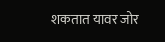शकतात यावर जोर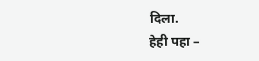दिला.
हेही पहा –